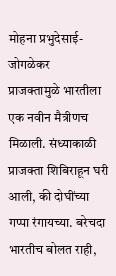मोहना प्रभुदेसाई-जोगळेकर
प्राजक्तामुळे भारतीला एक नवीन मैत्रीणच मिळाली. संध्याकाळी प्राजक्ता शिबिराहून घरी आली, की दोघींच्या गप्पा रंगायच्या. बरेचदा भारतीच बोलत राही,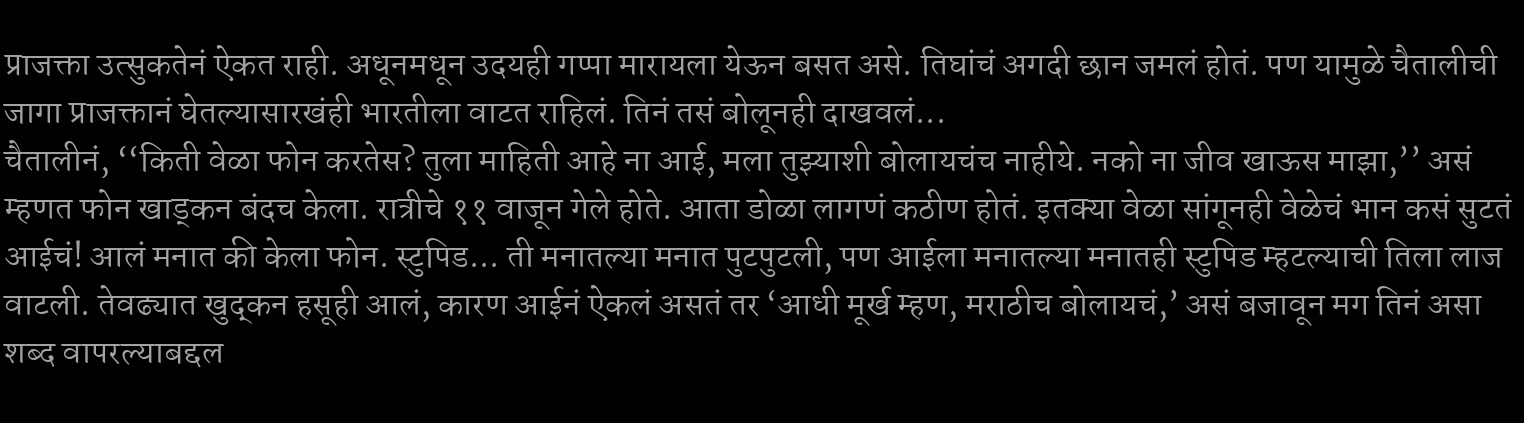प्राजक्ता उत्सुकतेनं ऐकत राही. अधूनमधून उदयही गप्पा मारायला येऊन बसत असे. तिघांचं अगदी छान जमलं होतं. पण यामुळे चैतालीची जागा प्राजक्तानं घेतल्यासारखंही भारतीला वाटत राहिलं. तिनं तसं बोलूनही दाखवलं...
चैतालीनं, ‘‘किती वेळा फोन करतेस? तुला माहिती आहे ना आई, मला तुझ्याशी बोलायचंच नाहीये. नको ना जीव खाऊस माझा,’’ असं म्हणत फोन खाड्कन बंदच केला. रात्रीचे ११ वाजून गेले होते. आता डोळा लागणं कठीण होतं. इतक्या वेळा सांगूनही वेळेचं भान कसं सुटतं आईचं! आलं मनात की केला फोन. स्टुपिड... ती मनातल्या मनात पुटपुटली, पण आईला मनातल्या मनातही स्टुपिड म्हटल्याची तिला लाज वाटली. तेवढ्यात खुद्कन हसूही आलं, कारण आईनं ऐकलं असतं तर ‘आधी मूर्ख म्हण, मराठीच बोलायचं,’ असं बजावून मग तिनं असा शब्द वापरल्याबद्दल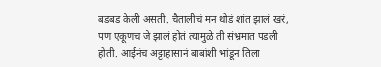बडबड केली असती. चैतालीचं मन थोडं शांत झालं खरं, पण एकूणच जे झालं होतं त्यामुळे ती संभ्रमात पडली होती. आईनंच अट्टाहासानं बाबांशी भांडून तिला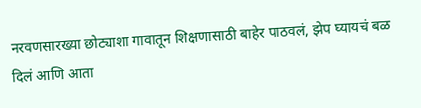नरवणसारख्या छोट्याशा गावातून शिक्षणासाठी बाहेर पाठवलं, झेप घ्यायचं बळ दिलं आणि आता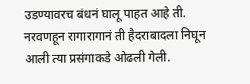उडण्यावरच बंधनं घालू पाहत आहे ती. नरवणहून रागारागानं ती हैदराबादला निघून आली त्या प्रसंगाकडे ओढली गेली.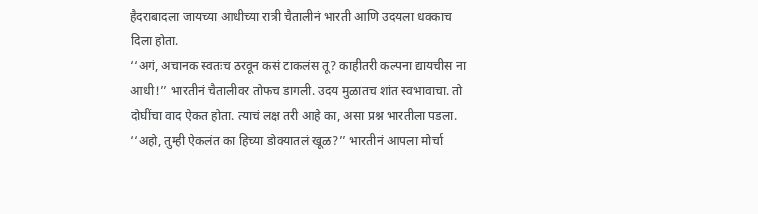हैदराबादला जायच्या आधीच्या रात्री चैतालीनं भारती आणि उदयला धक्काच दिला होता.
‘‘अगं, अचानक स्वतःच ठरवून कसं टाकलंस तू? काहीतरी कल्पना द्यायचीस ना आधी!’’ भारतीनं चैतालीवर तोफच डागली. उदय मुळातच शांत स्वभावाचा. तो दोघींचा वाद ऐकत होता. त्याचं लक्ष तरी आहे का, असा प्रश्न भारतीला पडला.
‘‘अहो, तुम्ही ऐकलंत का हिच्या डोक्यातलं खूळ?’’ भारतीनं आपला मोर्चा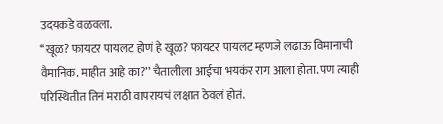उदयकडे वळवला.
‘‘खूळ? फायटर पायलट होणं हे खूळ? फायटर पायलट म्हणजे लढाऊ विमानाची वैमानिक. माहीत आहे का?’’ चैतालीला आईचा भयकंर राग आला होता. पण त्याही परिस्थितीत तिनं मराठी वापरायचं लक्षात ठेवलं होतं.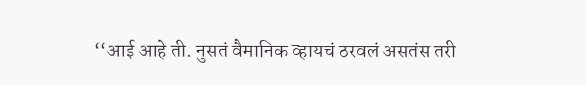‘‘आई आहे ती. नुसतं वैमानिक व्हायचं ठरवलं असतंस तरी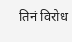तिनं विरोध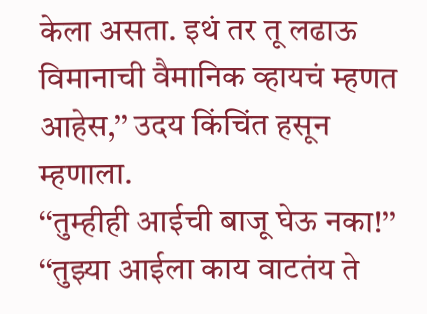केला असता. इथं तर तू लढाऊ विमानाची वैमानिक व्हायचं म्हणत आहेस,’’ उदय किंचिंत हसून म्हणाला.
‘‘तुम्हीही आईची बाजू घेऊ नका!’’
‘‘तुझ्या आईला काय वाटतंय ते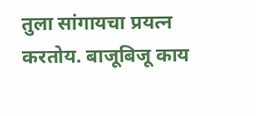तुला सांगायचा प्रयत्न करतोय. बाजूबिजू काय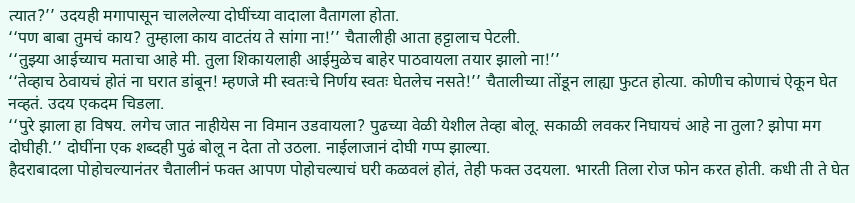त्यात?’’ उदयही मगापासून चाललेल्या दोघींच्या वादाला वैतागला होता.
‘‘पण बाबा तुमचं काय? तुम्हाला काय वाटतंय ते सांगा ना!’’ चैतालीही आता हट्टालाच पेटली.
‘‘तुझ्या आईच्याच मताचा आहे मी. तुला शिकायलाही आईमुळेच बाहेर पाठवायला तयार झालो ना!’’
‘‘तेव्हाच ठेवायचं होतं ना घरात डांबून! म्हणजे मी स्वतःचे निर्णय स्वतः घेतलेच नसते!’’ चैतालीच्या तोंडून लाह्या फुटत होत्या. कोणीच कोणाचं ऐकून घेत नव्हतं. उदय एकदम चिडला.
‘‘पुरे झाला हा विषय. लगेच जात नाहीयेस ना विमान उडवायला? पुढच्या वेळी येशील तेव्हा बोलू. सकाळी लवकर निघायचं आहे ना तुला? झोपा मग दोघीही.’’ दोघींना एक शब्दही पुढं बोलू न देता तो उठला. नाईलाजानं दोघी गप्प झाल्या.
हैदराबादला पोहोचल्यानंतर चैतालीनं फक्त आपण पोहोचल्याचं घरी कळवलं होतं, तेही फक्त उदयला. भारती तिला रोज फोन करत होती. कधी ती ते घेत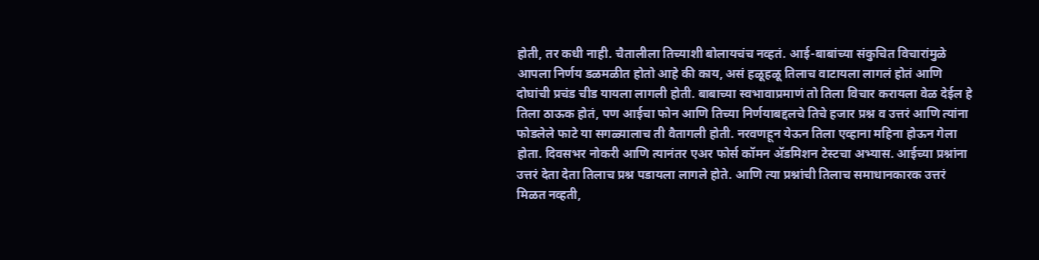होती, तर कधी नाही. चैतालीला तिच्याशी बोलायचंच नव्हतं. आई-बाबांच्या संकुचित विचारांमुळे आपला निर्णय डळमळीत होतो आहे की काय, असं हळूहळू तिलाच वाटायला लागलं होतं आणि दोघांची प्रचंड चीड यायला लागली होती. बाबाच्या स्वभावाप्रमाणं तो तिला विचार करायला वेळ देईल हे तिला ठाऊक होतं, पण आईचा फोन आणि तिच्या निर्णयाबद्दलचे तिचे हजार प्रश्न व उत्तरं आणि त्यांना फोडलेले फाटे या सगळ्यालाच ती वैतागली होती. नरवणहून येऊन तिला एव्हाना महिना होऊन गेला होता. दिवसभर नोकरी आणि त्यानंतर एअर फोर्स कॉमन ॲडमिशन टेस्टचा अभ्यास. आईच्या प्रश्नांना उत्तरं देता देता तिलाच प्रश्न पडायला लागले होते. आणि त्या प्रश्नांची तिलाच समाधानकारक उत्तरं मिळत नव्हती,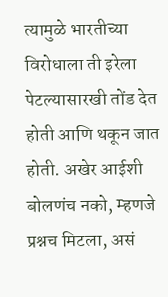त्यामुळे भारतीच्या विरोधाला ती इरेला पेटल्यासारखी तोंड देत होती आणि थकून जात होती. अखेर आईशी बोलणंच नको, म्हणजे प्रश्नच मिटला, असं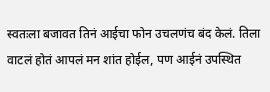स्वतःला बजावत तिनं आईचा फोन उचलणंच बंद केलं. तिला वाटलं होतं आपलं मन शांत होईल, पण आईनं उपस्थित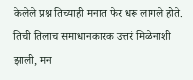केलेले प्रश्न तिच्याही मनात फेर धरू लागले होते. तिची तिलाच समाधानकारक उत्तरं मिळेनाशी झाली, मन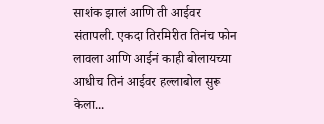साशंक झालं आणि ती आईवर संतापली. एकदा तिरमिरीत तिनंच फोन लावला आणि आईनं काही बोलायच्या आधीच तिनं आईवर हल्लाबोल सुरू केला...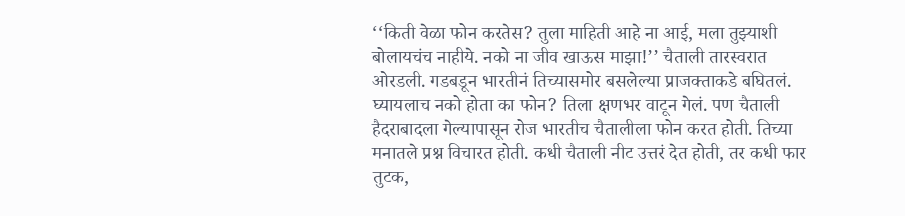‘‘किती वेळा फोन करतेस? तुला माहिती आहे ना आई, मला तुझ्याशी बोलायचंच नाहीये. नको ना जीव खाऊस माझा!’’ चैताली तारस्वरात ओरडली. गडबडून भारतीनं तिच्यासमोर बसलेल्या प्राजक्ताकडे बघितलं. घ्यायलाच नको होता का फोन? तिला क्षणभर वाटून गेलं. पण चैताली हैदराबादला गेल्यापासून रोज भारतीच चैतालीला फोन करत होती. तिच्या मनातले प्रश्न विचारत होती. कधी चैताली नीट उत्तरं देत होती, तर कधी फार तुटक,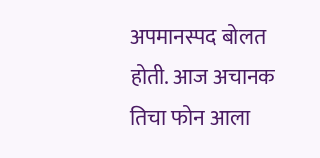अपमानस्पद बोलत होती. आज अचानक तिचा फोन आला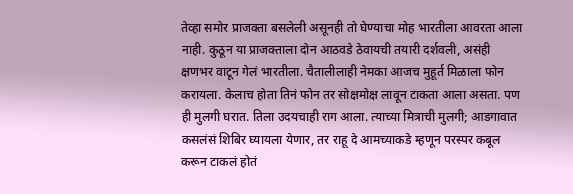तेव्हा समोर प्राजक्ता बसलेली असूनही तो घेण्याचा मोह भारतीला आवरता आला नाही. कुठून या प्राजक्ताला दोन आठवडे ठेवायची तयारी दर्शवली, असंही क्षणभर वाटून गेलं भारतीला. चैतालीलाही नेमका आजच मुहूर्त मिळाला फोन करायला. केलाच होता तिनं फोन तर सोक्षमोक्ष लावून टाकता आला असता. पण ही मुलगी घरात. तिला उदयचाही राग आला. त्याच्या मित्राची मुलगी; आडगावात कसलंसं शिबिर घ्यायला येणार, तर राहू दे आमच्याकडे म्हणून परस्पर कबूल करून टाकलं होतं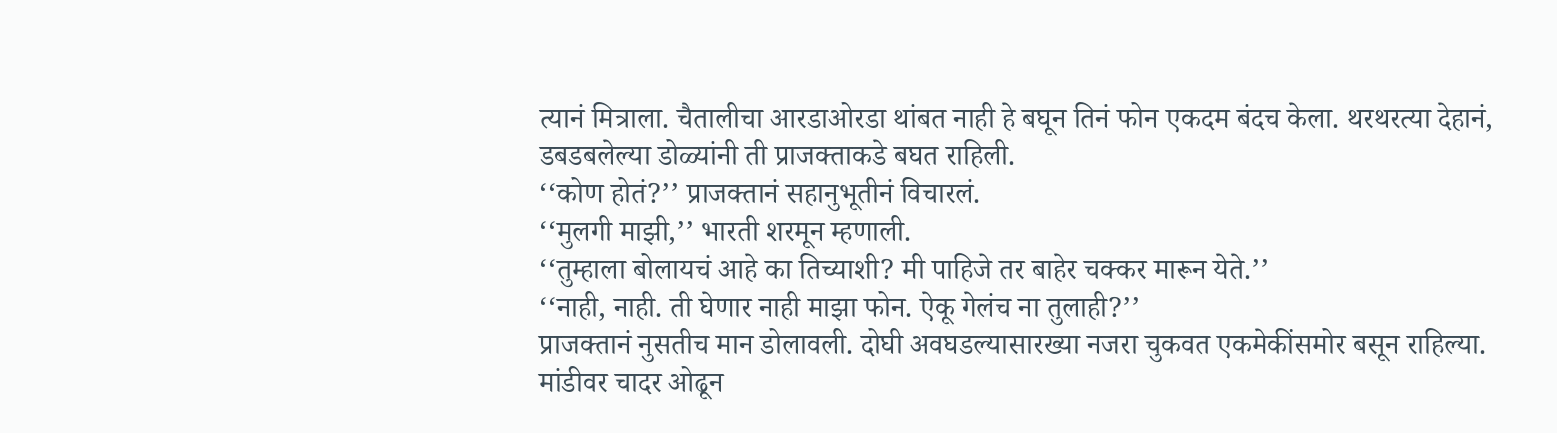त्यानं मित्राला. चैतालीचा आरडाओरडा थांबत नाही हे बघून तिनं फोन एकदम बंदच केला. थरथरत्या देहानं, डबडबलेल्या डोळ्यांनी ती प्राजक्ताकडे बघत राहिली.
‘‘कोण होतं?’’ प्राजक्तानं सहानुभूतीनं विचारलं.
‘‘मुलगी माझी,’’ भारती शरमून म्हणाली.
‘‘तुम्हाला बोलायचं आहे का तिच्याशी? मी पाहिजे तर बाहेर चक्कर मारून येते.’’
‘‘नाही, नाही. ती घेणार नाही माझा फोन. ऐकू गेलंच ना तुलाही?’’
प्राजक्तानं नुसतीच मान डोलावली. दोघी अवघडल्यासारख्या नजरा चुकवत एकमेकींसमोर बसून राहिल्या. मांडीवर चादर ओढून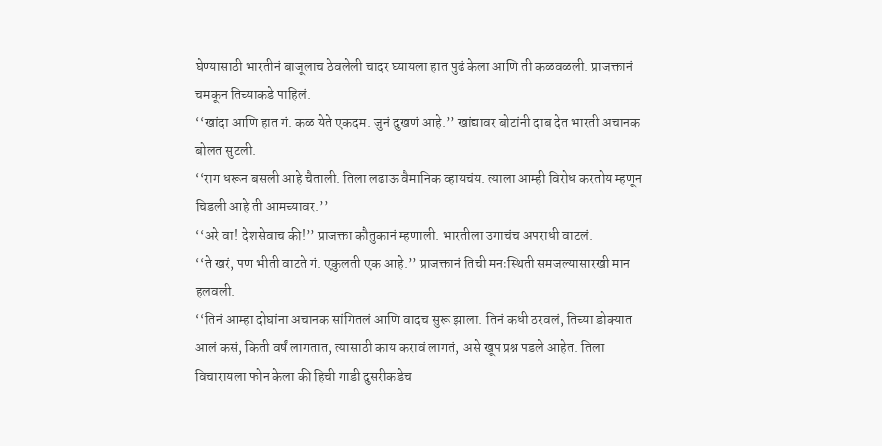घेण्यासाठी भारतीनं बाजूलाच ठेवलेली चादर घ्यायला हात पुढं केला आणि ती कळवळली. प्राजक्तानं चमकून तिच्याकडे पाहिलं.
‘‘खांदा आणि हात गं. कळ येते एकदम. जुनं दुखणं आहे.’’ खांद्यावर बोटांनी दाब देत भारती अचानक बोलत सुटली.
‘‘राग धरून बसली आहे चैताली. तिला लढाऊ वैमानिक व्हायचंय. त्याला आम्ही विरोध करतोय म्हणून चिडली आहे ती आमच्यावर.’’
‘‘अरे वा! देशसेवाच की!’’ प्राजक्ता कौतुकानं म्हणाली. भारतीला उगाचंच अपराधी वाटलं.
‘‘ते खरं, पण भीती वाटते गं. एकुलती एक आहे.’’ प्राजक्तानं तिची मनःस्थिती समजल्यासारखी मान हलवली.
‘‘तिनं आम्हा दोघांना अचानक सांगितलं आणि वादच सुरू झाला. तिनं कधी ठरवलं, तिच्या डोक्यात आलं कसं, किती वर्षं लागतात, त्यासाठी काय करावं लागतं, असे खूप प्रश्न पडले आहेत. तिला विचारायला फोन केला की हिची गाडी दुसरीकडेच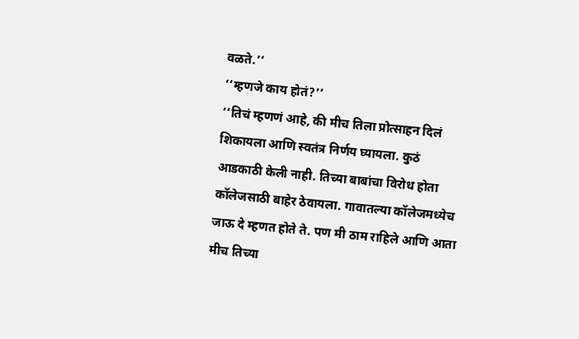वळते.’’
‘‘म्हणजे काय होतं?’’
‘‘तिचं म्हणणं आहे, की मीच तिला प्रोत्साहन दिलं शिकायला आणि स्वतंत्र निर्णय घ्यायला. कुठं आडकाठी केली नाही. तिच्या बाबांचा विरोध होता कॉलेजसाठी बाहेर ठेवायला. गावातल्या कॉलेजमध्येच जाऊ दे म्हणत होते ते. पण मी ठाम राहिले आणि आता मीच तिच्या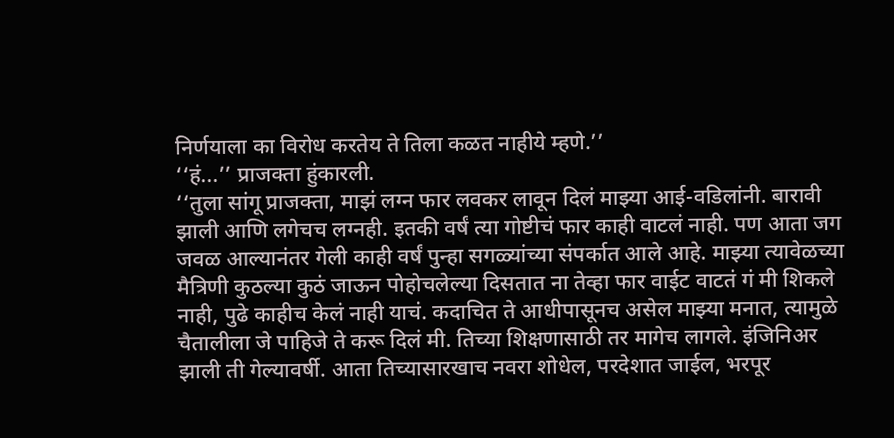निर्णयाला का विरोध करतेय ते तिला कळत नाहीये म्हणे.’’
‘‘हं...’’ प्राजक्ता हुंकारली.
‘‘तुला सांगू प्राजक्ता, माझं लग्न फार लवकर लावून दिलं माझ्या आई-वडिलांनी. बारावी झाली आणि लगेचच लग्नही. इतकी वर्षं त्या गोष्टीचं फार काही वाटलं नाही. पण आता जग जवळ आल्यानंतर गेली काही वर्षं पुन्हा सगळ्यांच्या संपर्कात आले आहे. माझ्या त्यावेळच्या मैत्रिणी कुठल्या कुठं जाऊन पोहोचलेल्या दिसतात ना तेव्हा फार वाईट वाटतं गं मी शिकले नाही, पुढे काहीच केलं नाही याचं. कदाचित ते आधीपासूनच असेल माझ्या मनात, त्यामुळे चैतालीला जे पाहिजे ते करू दिलं मी. तिच्या शिक्षणासाठी तर मागेच लागले. इंजिनिअर झाली ती गेल्यावर्षी. आता तिच्यासारखाच नवरा शोधेल, परदेशात जाईल, भरपूर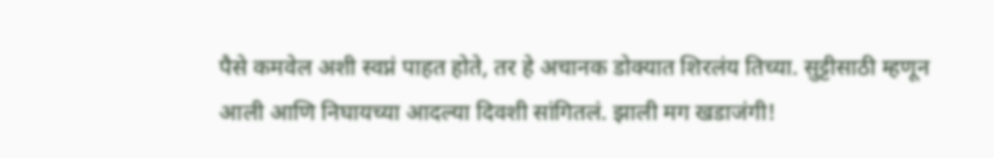पैसे कमवेल अशी स्वप्नं पाहत होते, तर हे अचानक डोक्यात शिरलंय तिच्या. सुट्टीसाठी म्हणून आली आणि निघायच्या आदल्या दिवशी सांगितलं. झाली मग खडाजंगी!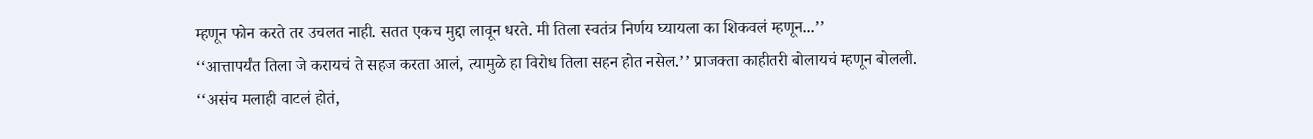म्हणून फोन करते तर उचलत नाही. सतत एकच मुद्दा लावून धरते. मी तिला स्वतंत्र निर्णय घ्यायला का शिकवलं म्हणून...’’
‘‘आत्तापर्यंत तिला जे करायचं ते सहज करता आलं, त्यामुळे हा विरोध तिला सहन होत नसेल.’’ प्राजक्ता काहीतरी बोलायचं म्हणून बोलली.
‘‘असंच मलाही वाटलं होतं,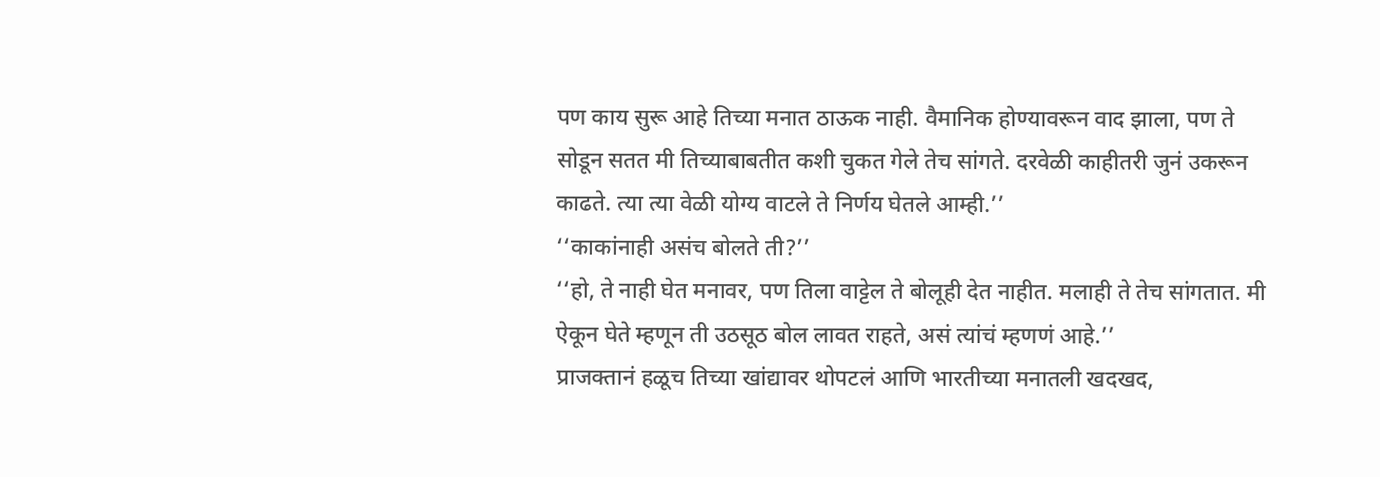पण काय सुरू आहे तिच्या मनात ठाऊक नाही. वैमानिक होण्यावरून वाद झाला, पण ते सोडून सतत मी तिच्याबाबतीत कशी चुकत गेले तेच सांगते. दरवेळी काहीतरी जुनं उकरून काढते. त्या त्या वेळी योग्य वाटले ते निर्णय घेतले आम्ही.’’
‘‘काकांनाही असंच बोलते ती?’’
‘‘हो, ते नाही घेत मनावर, पण तिला वाट्टेल ते बोलूही देत नाहीत. मलाही ते तेच सांगतात. मी ऐकून घेते म्हणून ती उठसूठ बोल लावत राहते, असं त्यांचं म्हणणं आहे.’’
प्राजक्तानं हळूच तिच्या खांद्यावर थोपटलं आणि भारतीच्या मनातली खदखद,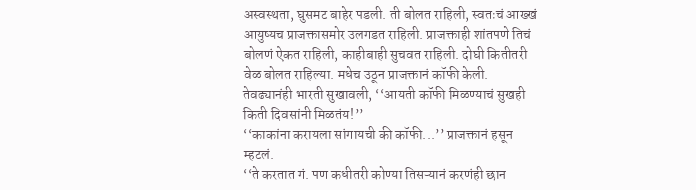अस्वस्थता, घुसमट बाहेर पडली. ती बोलत राहिली, स्वतःचं आख्खं आयुष्यच प्राजक्तासमोर उलगडत राहिली. प्राजक्ताही शांतपणे तिचं बोलणं ऐकत राहिली, काहीबाही सुचवत राहिली. दोघी कितीतरी वेळ बोलत राहिल्या. मधेच उठून प्राजक्तानं कॉफी केली. तेवढ्यानंही भारती सुखावली, ‘‘आयती कॉफी मिळण्याचं सुखही किती दिवसांनी मिळतंय!’’
‘‘काकांना करायला सांगायची की कॉफी...’’ प्राजक्तानं हसून म्हटलं.
‘‘ते करतात गं. पण कधीतरी कोण्या तिसऱ्यानं करणंही छान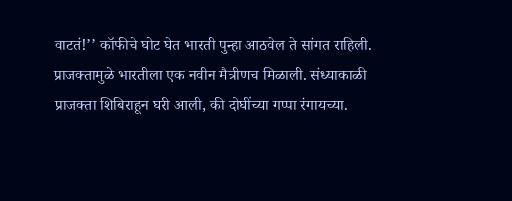वाटतं!’’ कॉफीचे घोट घेत भारती पुन्हा आठवेल ते सांगत राहिली.
प्राजक्तामुळे भारतीला एक नवीन मैत्रीणच मिळाली. संध्याकाळी प्राजक्ता शिबिराहून घरी आली, की दोघींच्या गप्पा रंगायच्या.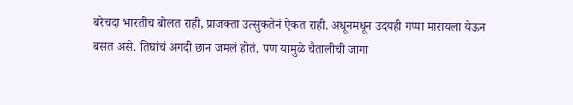बरेचदा भारतीच बोलत राही, प्राजक्ता उत्सुकतेनं ऐकत राही. अधूनमधून उदयही गप्पा मारायला येऊन बसत असे. तिघांचं अगदी छान जमलं होतं. पण यामुळे चैतालीची जागा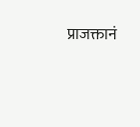प्राजक्तानं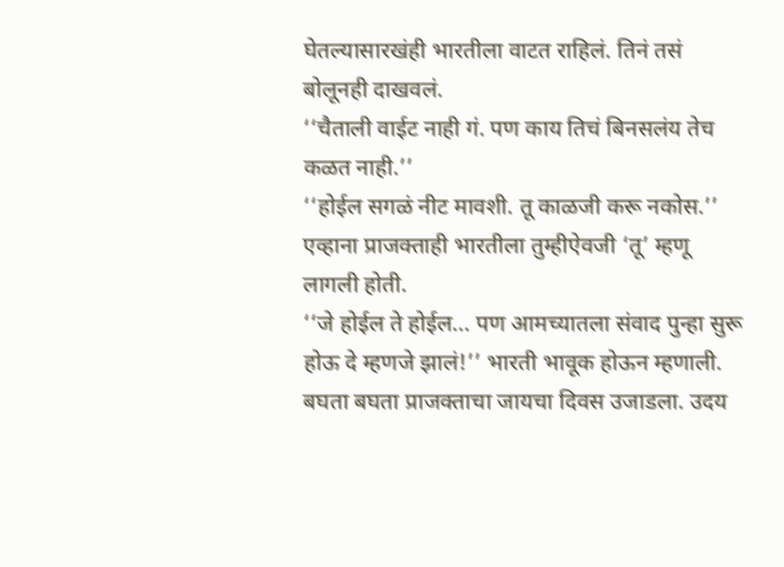घेतल्यासारखंही भारतीला वाटत राहिलं. तिनं तसं बोलूनही दाखवलं.
‘‘चैताली वाईट नाही गं. पण काय तिचं बिनसलंय तेच कळत नाही.’’
‘‘होईल सगळं नीट मावशी. तू काळजी करू नकोस.’’ एव्हाना प्राजक्ताही भारतीला तुम्हीऐवजी ‘तू’ म्हणू लागली होती.
‘‘जे होईल ते होईल... पण आमच्यातला संवाद पुन्हा सुरू होऊ दे म्हणजे झालं!’’ भारती भावूक होऊन म्हणाली.
बघता बघता प्राजक्ताचा जायचा दिवस उजाडला. उदय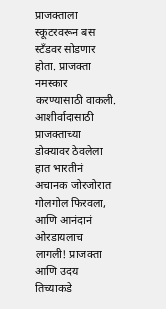प्राजक्ताला स्कूटरवरून बस स्टॅंडवर सोडणार होता. प्राजक्ता नमस्कार करण्यासाठी वाकली. आशीर्वादासाठी प्राजक्ताच्या डोक्यावर ठेवलेला हात भारतीनं अचानक जोरजोरात गोलगोल फिरवला, आणि आनंदानं ओरडायलाच लागली! प्राजक्ता आणि उदय तिच्याकडे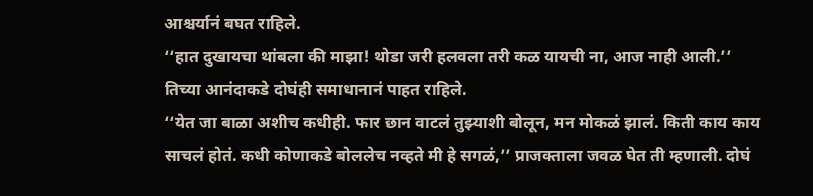आश्चर्यानं बघत राहिले.
‘‘हात दुखायचा थांबला की माझा! थोडा जरी हलवला तरी कळ यायची ना, आज नाही आली.’’ तिच्या आनंदाकडे दोघंही समाधानानं पाहत राहिले.
‘‘येत जा बाळा अशीच कधीही. फार छान वाटलं तुझ्याशी बोलून, मन मोकळं झालं. किती काय काय साचलं होतं. कधी कोणाकडे बोललेच नव्हते मी हे सगळं,’’ प्राजक्ताला जवळ घेत ती म्हणाली. दोघं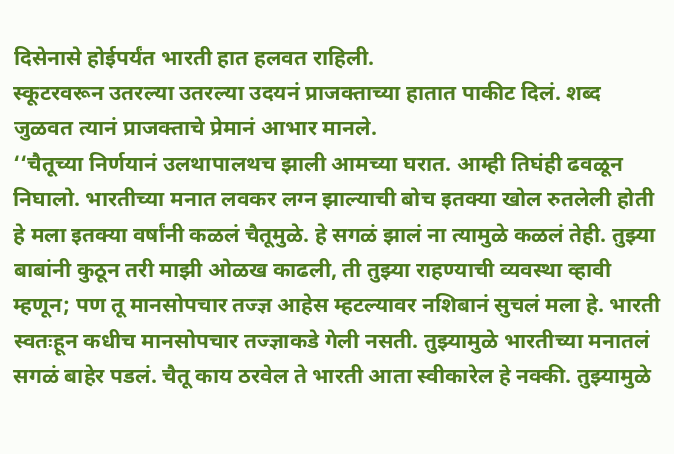दिसेनासे होईपर्यंत भारती हात हलवत राहिली.
स्कूटरवरून उतरल्या उतरल्या उदयनं प्राजक्ताच्या हातात पाकीट दिलं. शब्द जुळवत त्यानं प्राजक्ताचे प्रेमानं आभार मानले.
‘‘चैतूच्या निर्णयानं उलथापालथच झाली आमच्या घरात. आम्ही तिघंही ढवळून निघालो. भारतीच्या मनात लवकर लग्न झाल्याची बोच इतक्या खोल रुतलेली होती हे मला इतक्या वर्षांनी कळलं चैतूमुळे. हे सगळं झालं ना त्यामुळे कळलं तेही. तुझ्या बाबांनी कुठून तरी माझी ओळख काढली, ती तुझ्या राहण्याची व्यवस्था व्हावी म्हणून; पण तू मानसोपचार तज्ज्ञ आहेस म्हटल्यावर नशिबानं सुचलं मला हे. भारती स्वतःहून कधीच मानसोपचार तज्ज्ञाकडे गेली नसती. तुझ्यामुळे भारतीच्या मनातलं सगळं बाहेर पडलं. चैतू काय ठरवेल ते भारती आता स्वीकारेल हे नक्की. तुझ्यामुळे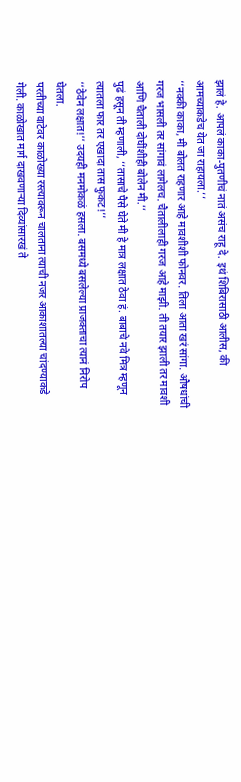झालं हे. आपलं काका-पुतणीचं नातं असंच राहू दे. इथं शिबिरासाठी आलीस, की आमच्याकडेच येत जा राहायला.’’
‘‘नक्की काका, मी बोलत राहणार आहे मावशीशी फोनवर. तिला आता खरं सांगा. औषधांची गरज भासली तर सांगावं लागेलच. चैतालीलाही गरज आहे माझी. ती तयार झाली तर मावशी आणि चैताली दोघींशीही बोलेन मी.’’
पुढं हसून ती म्हणाली, ‘‘तासाचे पैसे घेते मी हे मात्र लक्षात ठेवा हं. बाबाचे नवे मित्र म्हणून त्यातला फार तर एखादा तास फुकट!’’
‘‘ठेवेन लक्षात!’’ उदयही मनमोकळं हसला. बसमध्ये बसलेल्या प्राजक्ताचा त्यानं निरोप घेतला.
परतीच्या वाटेवर काळोख्या रस्त्यावरून चालताना त्याची नजर आकाशातल्या चांदण्याकडे गेली. काळोखात मार्ग दाखवणाऱ्या दिव्यांसारखं ते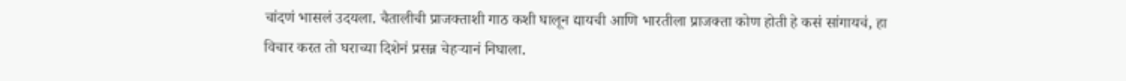चांदणं भासलं उदयला. चैतालीची प्राजक्ताशी गाठ कशी घालून द्यायची आणि भारतीला प्राजक्ता कोण होती हे कसं सांगायचं, हा विचार करत तो घराच्या दिशेनं प्रसन्न चेहऱ्यानं निघाला.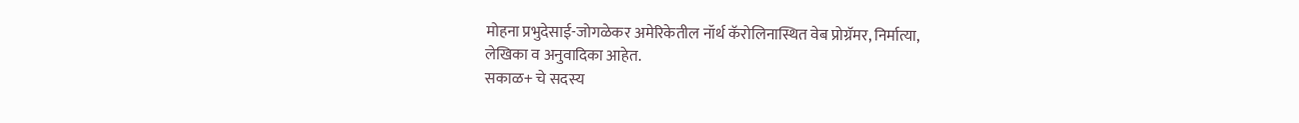मोहना प्रभुदेसाई-जोगळेकर अमेरिकेतील नॉर्थ कॅरोलिनास्थित वेब प्रोग्रॅमर, निर्मात्या,
लेखिका व अनुवादिका आहेत.
सकाळ+ चे सदस्य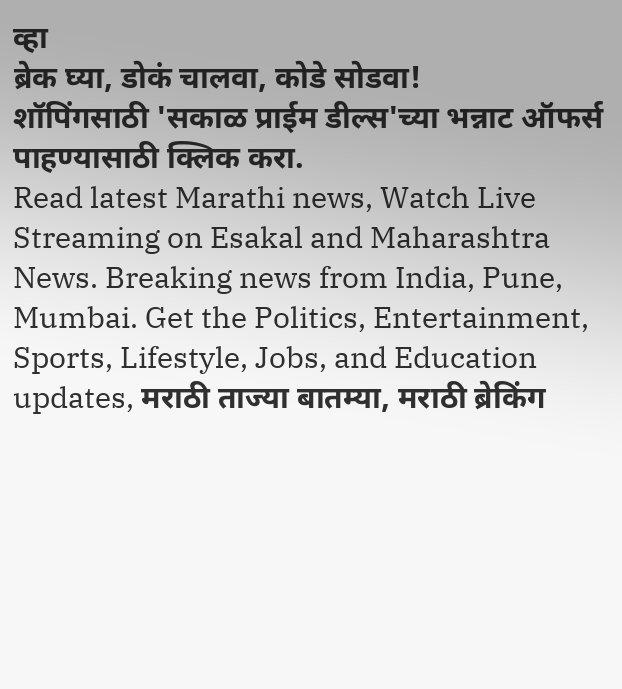व्हा
ब्रेक घ्या, डोकं चालवा, कोडे सोडवा!
शॉपिंगसाठी 'सकाळ प्राईम डील्स'च्या भन्नाट ऑफर्स पाहण्यासाठी क्लिक करा.
Read latest Marathi news, Watch Live Streaming on Esakal and Maharashtra News. Breaking news from India, Pune, Mumbai. Get the Politics, Entertainment, Sports, Lifestyle, Jobs, and Education updates, मराठी ताज्या बातम्या, मराठी ब्रेकिंग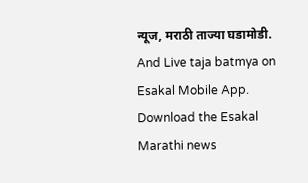न्यूज, मराठी ताज्या घडामोडी. And Live taja batmya on Esakal Mobile App. Download the Esakal Marathi news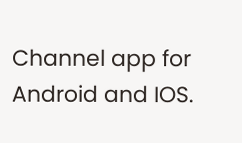Channel app for Android and IOS.